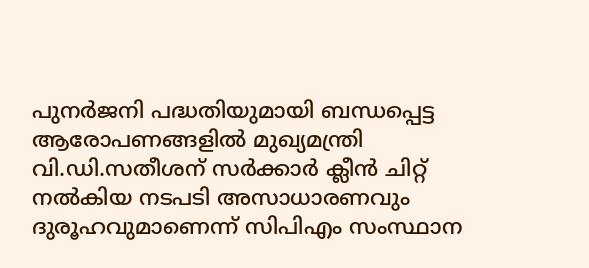പുനർജനി പദ്ധതിയുമായി ബന്ധപ്പെട്ട ആരോപണങ്ങളിൽ മുഖ്യമന്ത്രി വി.ഡി.സതീശന് സർക്കാർ ക്ലീൻ ചിറ്റ് നൽകിയ നടപടി അസാധാരണവും ദുരൂഹവുമാണെന്ന് സിപിഎം സംസ്ഥാന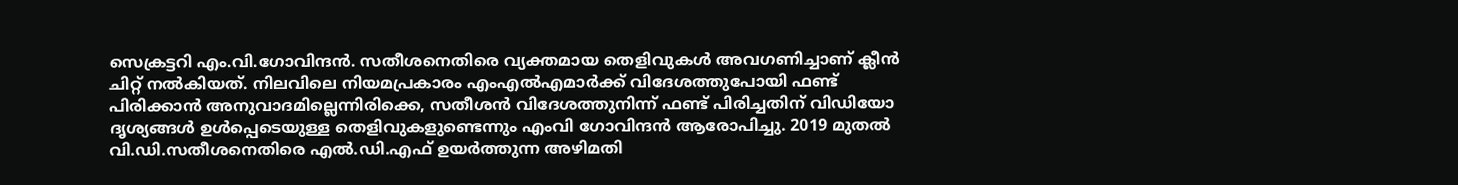സെക്രട്ടറി എം.വി.ഗോവിന്ദൻ. സതീശനെതിരെ വ്യക്തമായ തെളിവുകൾ അവഗണിച്ചാണ് ക്ലീൻ ചിറ്റ് നൽകിയത്. നിലവിലെ നിയമപ്രകാരം എംഎൽഎമാർക്ക് വിദേശത്തുപോയി ഫണ്ട് പിരിക്കാൻ അനുവാദമില്ലെന്നിരിക്കെ, സതീശൻ വിദേശത്തുനിന്ന് ഫണ്ട് പിരിച്ചതിന് വിഡിയോ ദൃശ്യങ്ങൾ ഉൾപ്പെടെയുള്ള തെളിവുകളുണ്ടെന്നും എംവി ഗോവിന്ദന്‍ ആരോപിച്ചു. 2019 മുതല്‍ വി.ഡി.സതീശനെതിരെ എല്‍.ഡി.എഫ് ഉയര്‍ത്തുന്ന അഴിമതി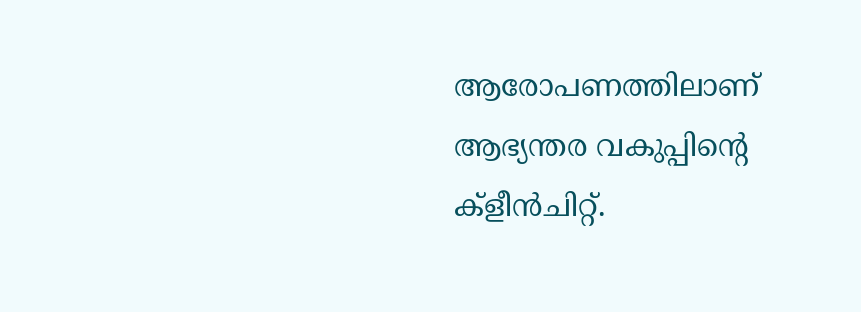ആരോപണത്തിലാണ് ആഭ്യന്തര വകുപ്പിന്‍റെ ക്ളീന്‍ചിറ്റ്.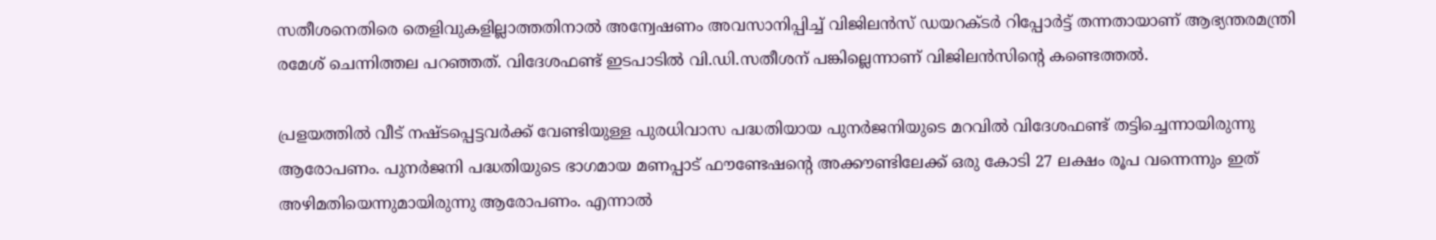സതീശനെതിരെ തെളിവുകളില്ലാത്തതിനാല്‍ അന്വേഷണം അവസാനിപ്പിച്ച് വിജിലന്‍സ് ഡയറക്ടര്‍ റിപ്പോര്‍ട്ട് തന്നതായാണ് ആഭ്യന്തരമന്ത്രി രമേശ് ചെന്നിത്തല പറഞ്ഞത്. വിദേശഫണ്ട് ഇടപാടില്‍ വി.ഡി.സതീശന് പങ്കില്ലെന്നാണ് വിജിലന്‍സിന്‍റെ കണ്ടെത്തല്‍.

പ്രളയത്തില്‍ വീട് നഷ്ടപ്പെട്ടവര്‍ക്ക് വേണ്ടിയുള്ള പുരധിവാസ പദ്ധതിയായ പുനര്‍ജനിയുടെ മറവില്‍ വിദേശഫണ്ട് തട്ടിച്ചെന്നായിരുന്നു ആരോപണം. പുനര്‍ജനി പദ്ധതിയുടെ ഭാഗമായ മണപ്പാട് ഫൗണ്ടേഷന്‍റെ അക്കൗണ്ടിലേക്ക് ഒരു കോടി 27 ലക്ഷം രൂപ വന്നെന്നും ഇത് അഴിമതിയെന്നുമായിരുന്നു ആരോപണം. എന്നാല്‍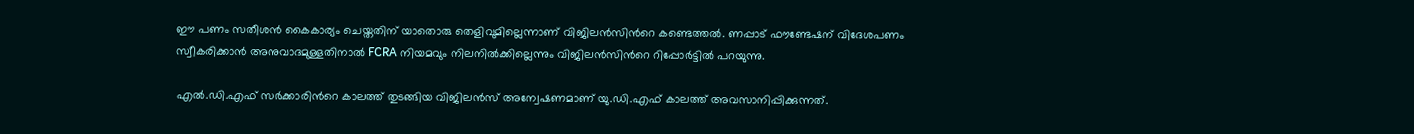ഈ പണം സതീശന്‍ കൈകാര്യം ചെയ്തതിന് യാതൊരു തെളിവുമില്ലെന്നാണ് വിജിലന്‍സിന്‍റെ കണ്ടെത്തല്‍. ണപ്പാട് ഫൗണ്ടേഷന് വിദേശപണം സ്വീകരിക്കാന്‍ അനുവാദമുള്ളതിനാല്‍ FCRA നിയമവും നിലനില്‍ക്കില്ലെന്നും വിജിലന്‍സിന്‍റെ റിപ്പോര്‍ട്ടില്‍ പറയുന്നു.

എല്‍.ഡി.എഫ് സര്‍ക്കാരിന്‍റെ കാലത്ത് തുടങ്ങിയ വിജിലന്‍സ് അന്വേഷണമാണ് യു.ഡി.എഫ് കാലത്ത് അവസാനിപ്പിക്കുന്നത്.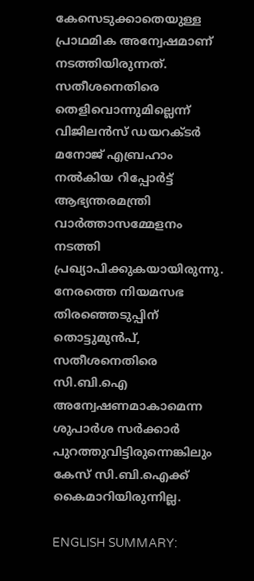കേസെടുക്കാതെയുള്ള പ്രാഥമിക അന്വേഷമാണ് നടത്തിയിരുന്നത്. സതീശനെതിരെ തെളിവൊന്നുമില്ലെന്ന് വിജിലന്‍സ് ഡയറക്ടര്‍ മനോജ് എബ്രഹാം നല്‍കിയ റിപ്പോര്‍ട്ട് ആഭ്യന്തരമന്ത്രി വാര്‍ത്താസമ്മേളനം നടത്തി പ്രഖ്യാപിക്കുകയായിരുന്നു. നേരത്തെ നിയമസഭ തിരഞ്ഞെടുപ്പിന് തൊട്ടുമുന്‍പ്, സതീശനെതിരെ സി.ബി.ഐ അന്വേഷണമാകാമെന്ന ശുപാര്‍ശ സര്‍ക്കാര്‍ പുറത്തുവിട്ടിരുന്നെങ്കിലും കേസ് സി.ബി.ഐക്ക് കൈമാറിയിരുന്നില്ല.

ENGLISH SUMMARY: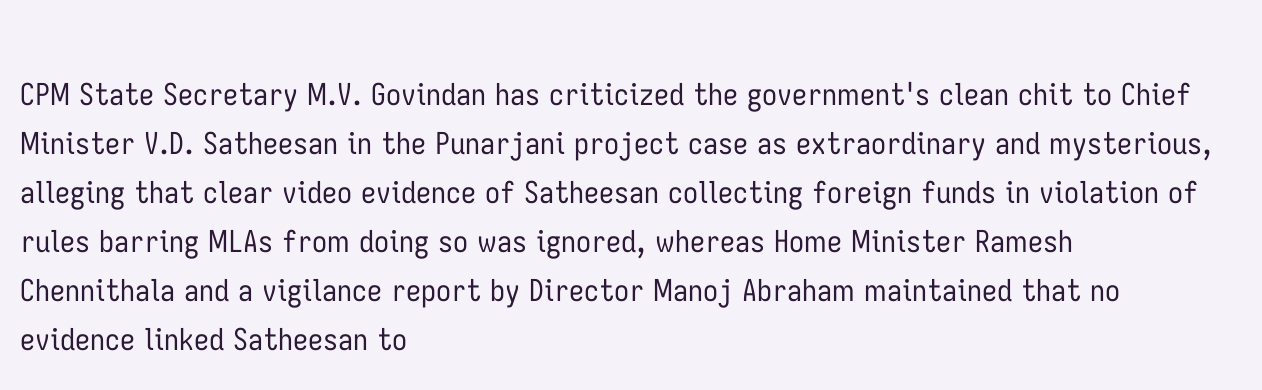CPM State Secretary M.V. Govindan has criticized the government's clean chit to Chief Minister V.D. Satheesan in the Punarjani project case as extraordinary and mysterious, alleging that clear video evidence of Satheesan collecting foreign funds in violation of rules barring MLAs from doing so was ignored, whereas Home Minister Ramesh Chennithala and a vigilance report by Director Manoj Abraham maintained that no evidence linked Satheesan to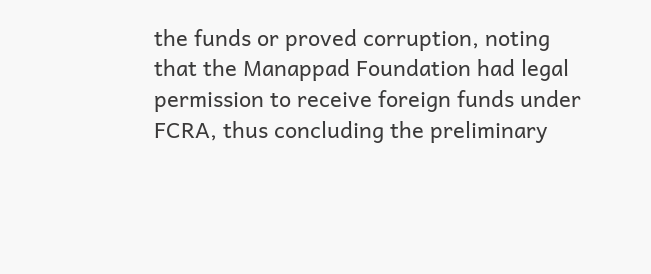the funds or proved corruption, noting that the Manappad Foundation had legal permission to receive foreign funds under FCRA, thus concluding the preliminary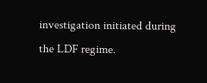investigation initiated during the LDF regime.